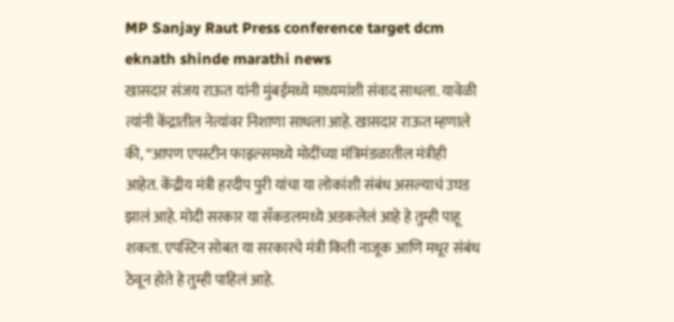MP Sanjay Raut Press conference target dcm eknath shinde marathi news
खासदार संजय राऊत यांनी मुंबईमध्ये माध्यमांशी संवाद साधला. यावेळी त्यांनी केंद्रातील नेत्यांवर निशाणा साधला आहे. खासदार राऊत म्हणाले की, “आपण एपस्टीन फाइल्समध्ये मोदींच्या मंत्रिमंडळातील मंत्रीही आहेत. केंद्रीय मंत्री हरदीप पुरी यांचा या लोकांशी संबंध असल्याचं उघड झालं आहे. मोदी सरकार या सँकडलमध्ये अडकलेलं आहे हे तुम्ही पाहू शकता. एपस्टिन सोबत या सरकारचे मंत्री किती नाजूक आणि मधूर संबंध ठेवून होते हे तुम्ही पाहिलं आहे.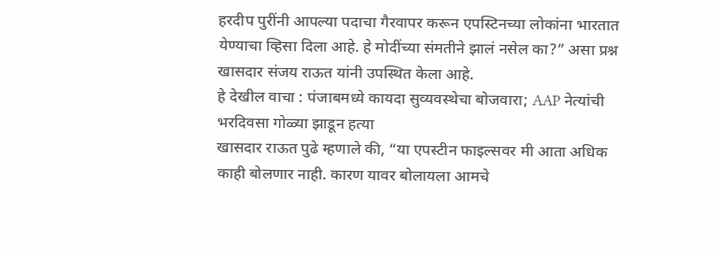हरदीप पुरींनी आपल्या पदाचा गैरवापर करून एपस्टिनच्या लोकांना भारतात येण्याचा व्हिसा दिला आहे. हे मोदींच्या संमतीने झालं नसेल का?” असा प्रश्न खासदार संजय राऊत यांनी उपस्थित केला आहे.
हे देखील वाचा : पंजाबमध्ये कायदा सुव्यवस्थेचा बोजवारा; AAP नेत्यांची भरदिवसा गोळ्या झाडून हत्या
खासदार राऊत पुढे म्हणाले की, “या एपस्टीन फाइल्सवर मी आता अधिक काही बोलणार नाही. कारण यावर बोलायला आमचे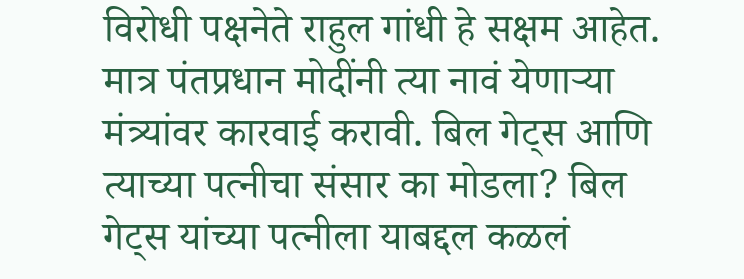विरोधी पक्षनेते राहुल गांधी हे सक्षम आहेत. मात्र पंतप्रधान मोदींनी त्या नावं येणाऱ्या मंत्र्यांवर कारवाई करावी. बिल गेट्स आणि त्याच्या पत्नीचा संसार का मोडला? बिल गेट्स यांच्या पत्नीला याबद्दल कळलं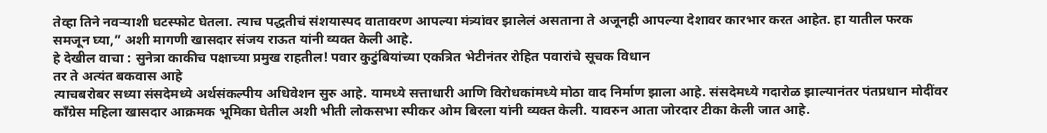तेव्हा तिने नवऱ्याशी घटस्फोट घेतला. त्याच पद्धतीचं संशयास्पद वातावरण आपल्या मंत्र्यांवर झालेलं असताना ते अजूनही आपल्या देशावर कारभार करत आहेत. हा यातील फरक समजून घ्या,” अशी मागणी खासदार संजय राऊत यांनी व्यक्त केली आहे.
हे देखील वाचा : सुनेत्रा काकीच पक्षाच्या प्रमुख राहतील! पवार कुटुंबियांच्या एकत्रित भेटीनंतर रोहित पवारांचे सूचक विधान
तर ते अत्यंत बकवास आहे
त्याचबरोबर सध्या संसदेमध्ये अर्थसंकल्पीय अधिवेशन सुरु आहे. यामध्ये सत्ताधारी आणि विरोधकांमध्ये मोठा वाद निर्माण झाला आहे. संसदेमध्ये गदारोळ झाल्यानंतर पंतप्रधान मोदींवर काँग्रेस महिला खासदार आक्रमक भूमिका घेतील अशी भीती लोकसभा स्पीकर ओम बिरला यांनी व्यक्त केली. यावरुन आता जोरदार टीका केली जात आहे.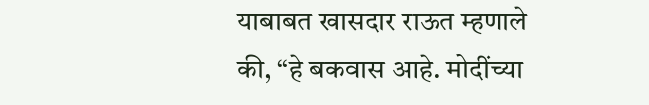याबाबत खासदार राऊत म्हणाले की, “हे बकवास आहे. मोदींच्या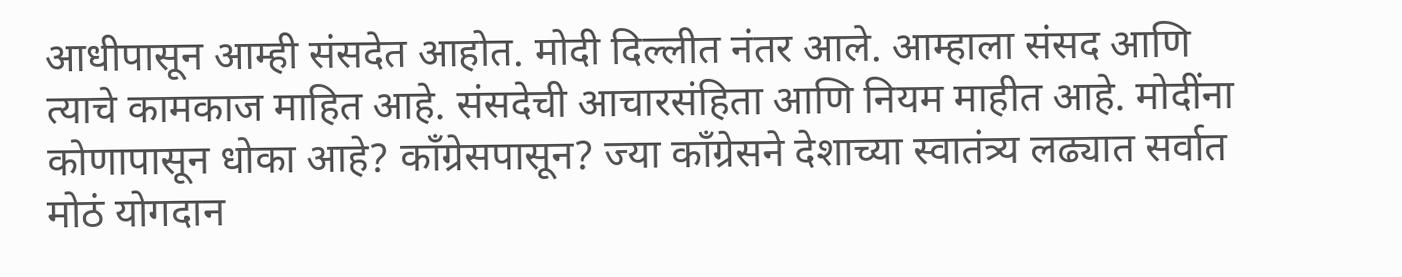आधीपासून आम्ही संसदेत आहोत. मोदी दिल्लीत नंतर आले. आम्हाला संसद आणि त्याचे कामकाज माहित आहे. संसदेची आचारसंहिता आणि नियम माहीत आहे. मोदींना कोणापासून धोका आहे? काँग्रेसपासून? ज्या काँग्रेसने देशाच्या स्वातंत्र्य लढ्यात सर्वात मोठं योगदान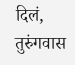दिलं, तुरुंगवास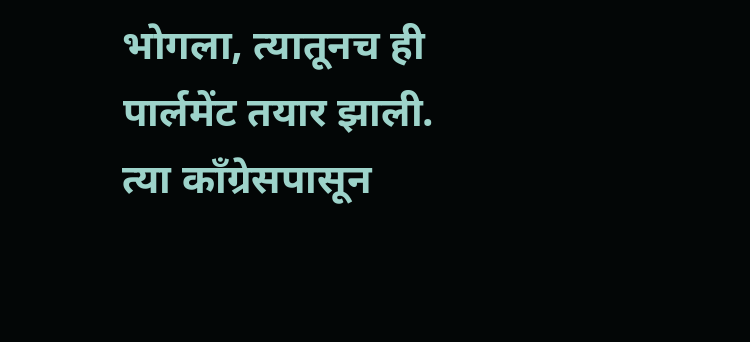भोगला, त्यातूनच ही पार्लमेंट तयार झाली. त्या काँग्रेसपासून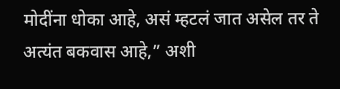मोदींना धोका आहे, असं म्हटलं जात असेल तर ते अत्यंत बकवास आहे,” अशी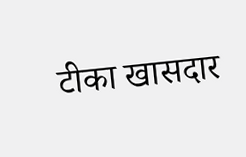टीका खासदार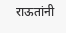राऊतांनी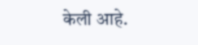केली आहे.